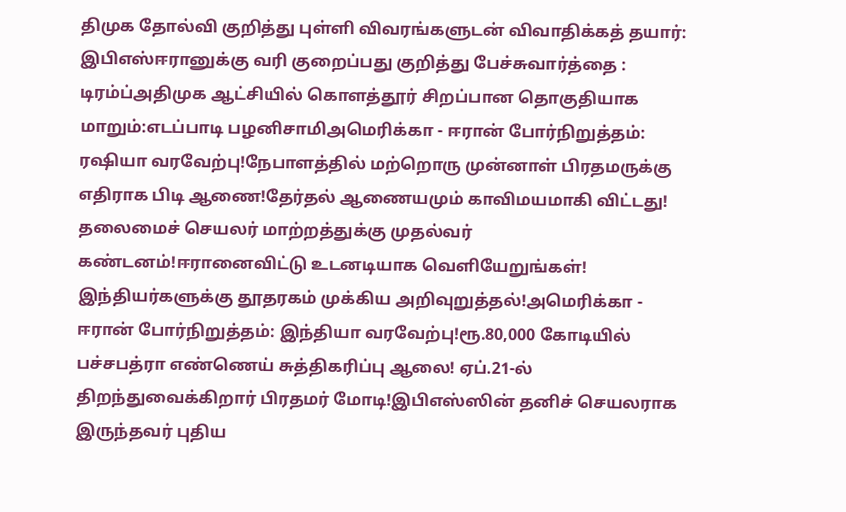திமுக தோல்வி குறித்து புள்ளி விவரங்களுடன் விவாதிக்கத் தயார்: இபிஎஸ்ஈரானுக்கு வரி குறைப்பது குறித்து பேச்சுவார்த்தை : டிரம்ப்அதிமுக ஆட்சியில் கொளத்தூர் சிறப்பான தொகுதியாக மாறும்:எடப்பாடி பழனிசாமிஅமெரிக்கா - ஈரான் போர்நிறுத்தம்: ரஷியா வரவேற்பு!நேபாளத்தில் மற்றொரு முன்னாள் பிரதமருக்கு எதிராக பிடி ஆணை!தேர்தல் ஆணையமும் காவிமயமாகி விட்டது! தலைமைச் செயலர் மாற்றத்துக்கு முதல்வர் கண்டனம்!ஈரானைவிட்டு உடனடியாக வெளியேறுங்கள்! இந்தியர்களுக்கு தூதரகம் முக்கிய அறிவுறுத்தல்!அமெரிக்கா - ஈரான் போர்நிறுத்தம்: இந்தியா வரவேற்பு!ரூ.80,000 கோடியில் பச்சபத்ரா எண்ணெய் சுத்திகரிப்பு ஆலை! ஏப்.21-ல் திறந்துவைக்கிறார் பிரதமர் மோடி!இபிஎஸ்ஸின் தனிச் செயலராக இருந்தவர் புதிய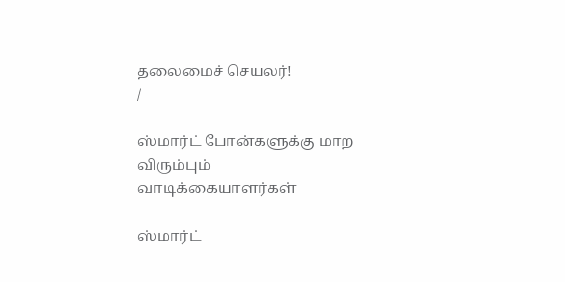தலைமைச் செயலர்!
/

ஸ்மார்ட் போன்களுக்கு மாற விரும்பும் வாடிக்கையாளர்கள்

ஸ்மார்ட்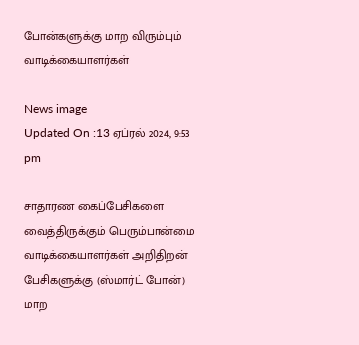போன்களுக்கு மாற விரும்பும் வாடிக்கையாளர்கள்

News image
Updated On :13 ஏப்ரல் 2024, 9:53 pm

சாதாரண கைப்பேசிகளை வைத்திருக்கும் பெரும்பான்மை வாடிக்கையாளர்கள் அறிதிறன் பேசிகளுக்கு (ஸ்மார்ட் போன்) மாற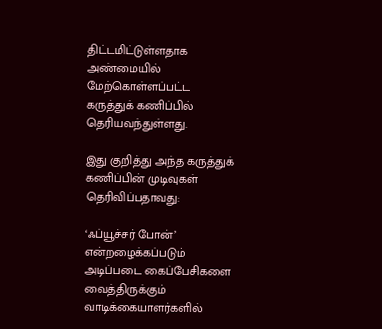திட்டமிட்டுள்ளதாக அண்மையில் மேற்கொள்ளப்பட்ட கருத்துக் கணிப்பில் தெரியவந்துள்ளது.

இது குறித்து அந்த கருத்துக் கணிப்பின் முடிவுகள் தெரிவிப்பதாவது:

‘ஃப்யூச்சர் போன்’ என்றழைக்கப்படும் அடிப்படை கைப்பேசிகளை வைத்திருக்கும் வாடிக்கையாளர்களில்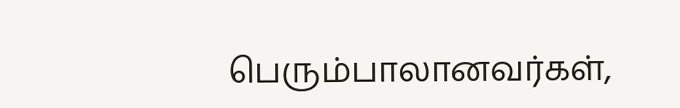பெரும்பாலானவர்கள்,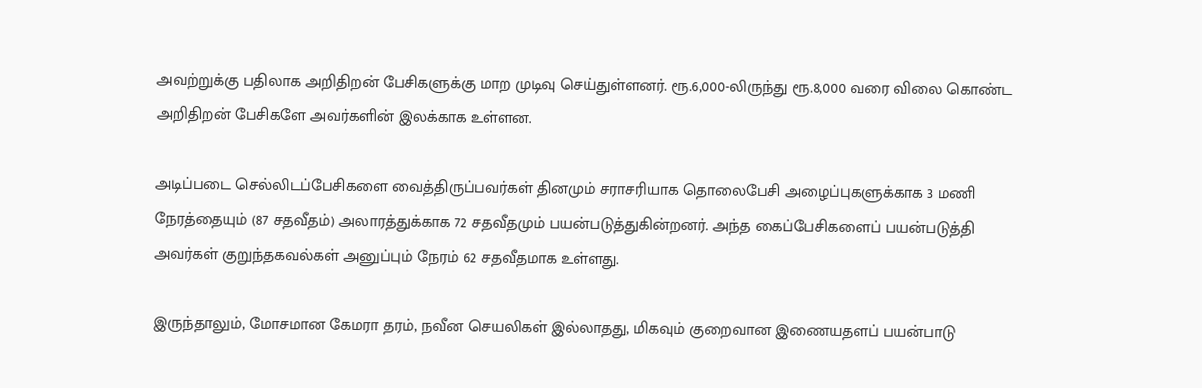அவற்றுக்கு பதிலாக அறிதிறன் பேசிகளுக்கு மாற முடிவு செய்துள்ளனர். ரூ.6,000-லிருந்து ரூ.8,000 வரை விலை கொண்ட அறிதிறன் பேசிகளே அவர்களின் இலக்காக உள்ளன.

அடிப்படை செல்லிடப்பேசிகளை வைத்திருப்பவர்கள் தினமும் சராசரியாக தொலைபேசி அழைப்புகளுக்காக 3 மணி நேரத்தையும் (87 சதவீதம்) அலாரத்துக்காக 72 சதவீதமும் பயன்படுத்துகின்றனர். அந்த கைப்பேசிகளைப் பயன்படுத்தி அவர்கள் குறுந்தகவல்கள் அனுப்பும் நேரம் 62 சதவீதமாக உள்ளது.

இருந்தாலும், மோசமான கேமரா தரம், நவீன செயலிகள் இல்லாதது, மிகவும் குறைவான இணையதளப் பயன்பாடு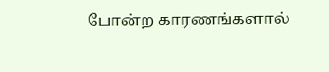போன்ற காரணங்களால்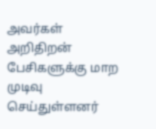அவர்கள் அறிதிறன் பேசிகளுக்கு மாற முடிவு செய்துள்ளனர்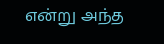என்று அந்த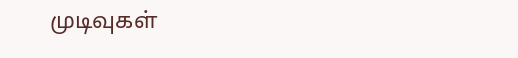முடிவுகள்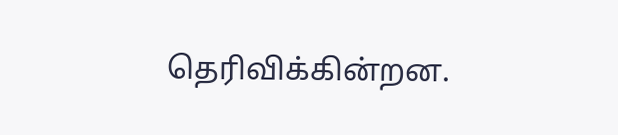தெரிவிக்கின்றன.